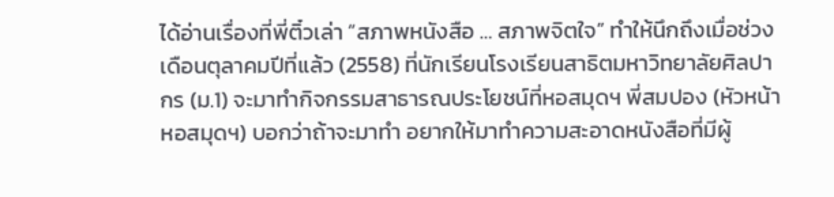ได้อ่านเรื่องที่พี่ติ๋วเล่า “สภาพหนังสือ … สภาพจิตใจ” ทำให้นึกถึงเมื่อช่วงเดือนตุลาคมปีที่แล้ว (2558) ที่นักเรียนโรงเรียนสาธิตมหาวิทยาลัยศิลปากร (ม.1) จะมาทำกิจกรรมสาธารณประโยชน์ที่หอสมุดฯ พี่สมปอง (หัวหน้าหอสมุดฯ) บอกว่าถ้าจะมาทำ อยากให้มาทำความสะอาดหนังสือที่มีผู้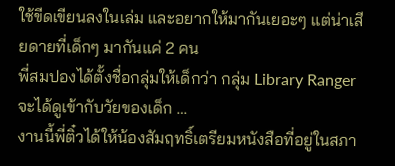ใช้ขีดเขียนลงในเล่ม และอยากให้มากันเยอะๆ แต่น่าเสียดายที่เด็กๆ มากันแค่ 2 คน
พี่สมปองได้ตั้งชื่อกลุ่มให้เด็กว่า กลุ่ม Library Ranger จะได้ดูเข้ากับวัยของเด็ก …
งานนี้พี่ติ๋วได้ให้น้องสัมฤทธิ์เตรียมหนังสือที่อยู่ในสภา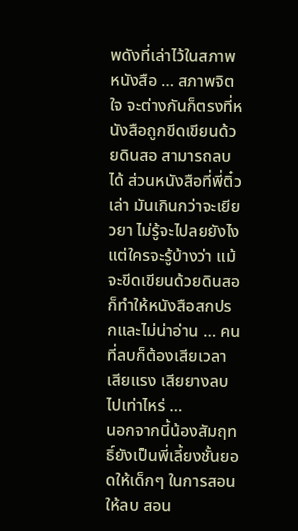พดังที่เล่าไว้ในสภาพหนังสือ … สภาพจิตใจ จะต่างกันก็ตรงที่หนังสือถูกขีดเขียนด้วยดินสอ สามารถลบได้ ส่วนหนังสือที่พี่ติ๋วเล่า มันเกินกว่าจะเยียวยา ไม่รู้จะไปลยยังไง
แต่ใครจะรู้บ้างว่า แม้จะขีดเขียนด้วยดินสอ ก็ทำให้หนังสือสกปรกและไม่น่าอ่าน … คนที่ลบก็ต้องเสียเวลา เสียแรง เสียยางลบไปเท่าไหร่ …
นอกจากนี้น้องสัมฤทธิ์ยังเป็นพี่เลี้ยงชั้นยอดให้เด็กๆ ในการสอนให้ลบ สอน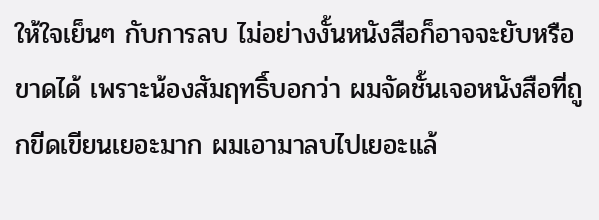ให้ใจเย็นๆ กับการลบ ไม่อย่างงั้นหนังสือก็อาจจะยับหรือขาดได้ เพราะน้องสัมฤทธิ์บอกว่า ผมจัดชั้นเจอหนังสือที่ถูกขีดเขียนเยอะมาก ผมเอามาลบไปเยอะแล้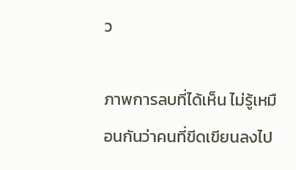ว

ภาพการลบที่ได้เห็น ไม่รู้เหมือนกันว่าคนที่ขีดเขียนลงไป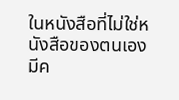ในหนังสือที่ไม่ใช่หนังสือของตนเองมีค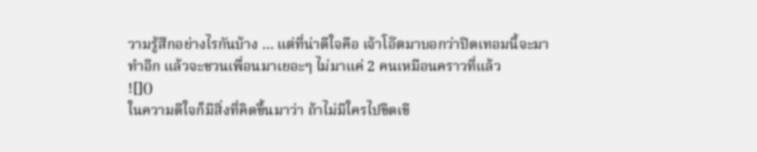วามรู้สึกอย่างไรกันบ้าง … แต่ที่น่าดีใจคือ เจ้าโอ๊ตมาบอกว่าปิดเทอมนี้จะมาทำอีก แล้วจะชวนเพื่อนมาเยอะๆ ไม่มาแค่ 2 คนเหมือนคราวที่แล้ว
![]()
ในความดีใจก็มีสิ่งที่คิดขึ้นมาว่า ถ้าไม่มีใครไปขีดเขี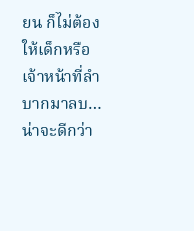ยน ก็ไม่ต้องให้เด็กหรือเจ้าหน้าที่ลำบากมาลบ…น่าจะดีกว่า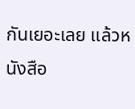กันเยอะเลย แล้วหนังสือ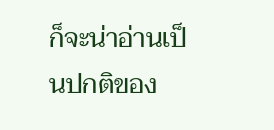ก็จะน่าอ่านเป็นปกติของ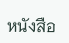หนังสือ